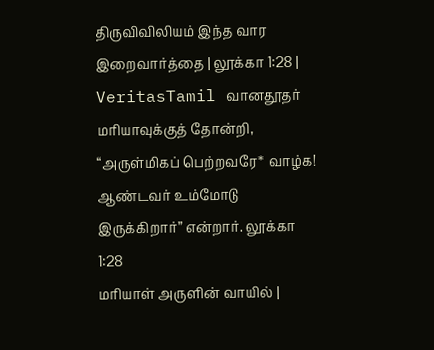திருவிவிலியம் இந்த வார இறைவார்த்தை | லூக்கா 1:28 | VeritasTamil வானதூதர் மரியாவுக்குத் தோன்றி, “அருள்மிகப் பெற்றவரே* வாழ்க! ஆண்டவர் உம்மோடு இருக்கிறார்” என்றார். லூக்கா 1:28
மரியாள் அருளின் வாயில் |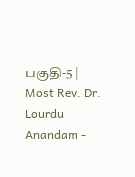பகுதி-5 | Most Rev. Dr. Lourdu Anandam -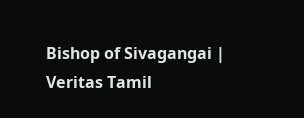Bishop of Sivagangai | Veritas Tamil